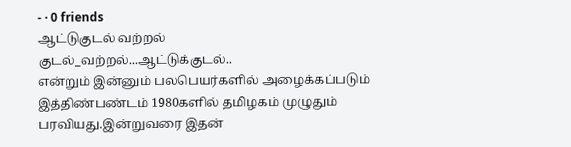- · 0 friends
ஆட்டுகுடல் வற்றல்
குடல்_வற்றல்...ஆட்டுக்குடல்..
என்றும் இன்னும் பலபெயர்களில் அழைக்கப்படும் இத்திண்பண்டம் 1980களில் தமிழகம் முழுதும் பரவியது.இன்றுவரை இதன்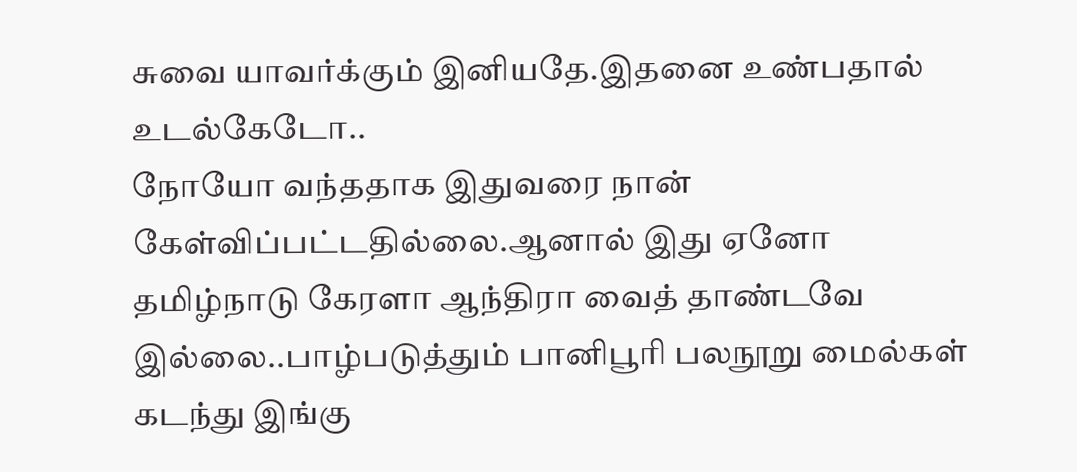சுவை யாவர்க்கும் இனியதே.இதனை உண்பதால் உடல்கேடோ..
நோயோ வந்ததாக இதுவரை நான் கேள்விப்பட்டதில்லை.ஆனால் இது ஏனோ தமிழ்நாடு கேரளா ஆந்திரா வைத் தாண்டவே இல்லை..பாழ்படுத்தும் பானிபூரி பலநூறு மைல்கள் கடந்து இங்கு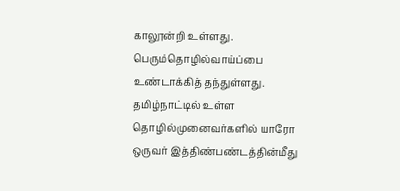காலூன்றி உள்ளது. பெரும்தொழில்வாய்ப்பை உண்டாக்கித் தந்துள்ளது.
தமிழ்நாட்டில் உள்ள தொழில்முனைவர்களில் யாரோ ஒருவர் இத்திண்பண்டத்தின்மீது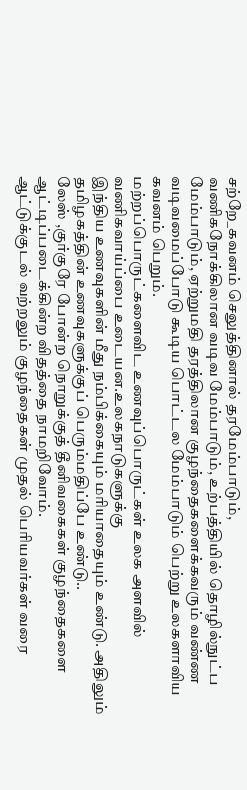சற்றே_கவனம் செலுத்தினால் தரமேம்பாடும்,
வணிகநோக்கிலான வடிவ மேம்பாடும், உற்பத்தியில் தொழில்நுட்ப மேம்பாடும், ஏற்றுமதி தரத்திலான குழந்தைகளைக்கவரும் வண்ண வடிவமைப்போடு கூடிய பொட்டல மேம்பாடும் பெற்று உலகளாவிய கவனம் பெறும்.
மற்றப்பொருட்களைவிட உணவுப்பொருட்கள் உலக அளவில் வணிகவாய்ப்பை உடையன.உலகநாடுகளுக்கு
இந்திய உணவுகளின் மீது நம்பிக்கையும் மரியாதையும் உண்டு. அதிலும் தமிழகத்தின் உணவுகளுக்குப் பெரும்மதிப்பே உண்டு..
லேஸ் ,குர்குரே போன்ற நொறுக்குத் தீனிவகைகள் குழந்தைகளை ஆட்டிப்படைக்கின்ற விதத்தை நாமறிவோம்.
ஆட்டுக்குடல் வற்றலும் குழந்தைகள் முதல் பெரியவர்கள் வரை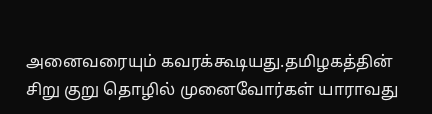அனைவரையும் கவரக்கூடியது.தமிழகத்தின் சிறு குறு தொழில் முனைவோர்கள் யாராவது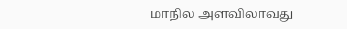மாநில அளவிலாவது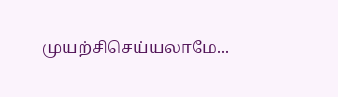முயற்சிசெய்யலாமே...